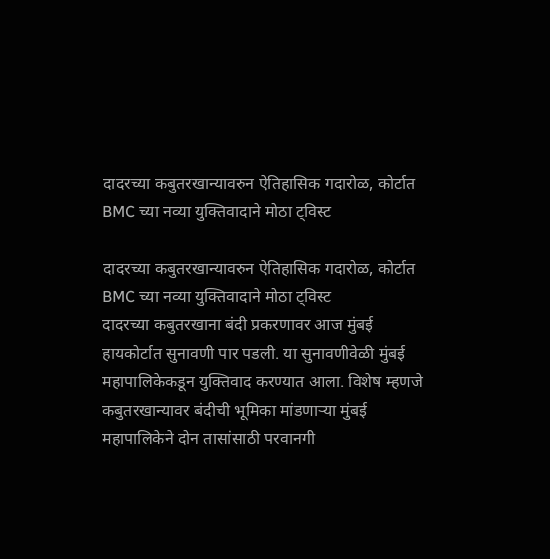दादरच्या कबुतरखान्यावरुन ऐतिहासिक गदारोळ, कोर्टात BMC च्या नव्या युक्तिवादाने मोठा ट्विस्ट

दादरच्या कबुतरखान्यावरुन ऐतिहासिक गदारोळ, कोर्टात BMC च्या नव्या युक्तिवादाने मोठा ट्विस्ट
दादरच्या कबुतरखाना बंदी प्रकरणावर आज मुंबई हायकोर्टात सुनावणी पार पडली. या सुनावणीवेळी मुंबई महापालिकेकडून युक्तिवाद करण्यात आला. विशेष म्हणजे कबुतरखान्यावर बंदीची भूमिका मांडणाऱ्या मुंबई महापालिकेने दोन तासांसाठी परवानगी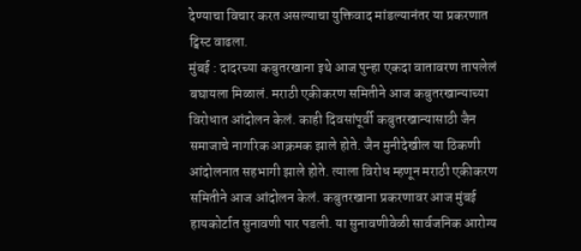देण्याचा विचार करत असल्याचा युक्तिवाद मांडल्यानंतर या प्रकरणात ट्विस्ट वाढला.
मुंबई : दादरच्या कबुतरखाना इथे आज पुन्हा एकदा वातावरण तापलेलं बघायला मिळालं. मराठी एकीकरण समितीने आज कबुतरखान्याच्या विरोधात आंदोलन केलं. काही दिवसांपूर्वी कबुतरखान्यासाठी जैन समाजाचे नागरिक आक्रमक झाले होते. जैन मुनीदेखील या ठिकणी आंदोलनात सहभागी झाले होते. त्याला विरोध म्हणून मराठी एकीकरण समितीने आज आंदोलन केलं. कबुतरखाना प्रकरणावर आज मुंबई हायकोर्टात सुनावणी पार पडली. या सुनावणीवेळी सार्वजनिक आरोग्य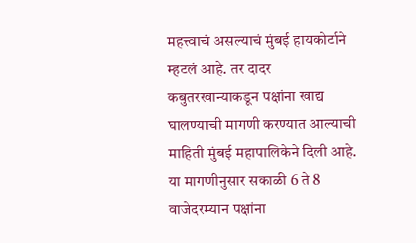महत्त्वाचं असल्याचं मुंबई हायकोर्टाने म्हटलं आहे. तर दादर कबुतरखान्याकडून पक्षांना खाद्य घालण्याची मागणी करण्यात आल्याची माहिती मुंबई महापालिकेने दिली आहे. या मागणीनुसार सकाळी 6 ते 8 वाजेदरम्यान पक्षांना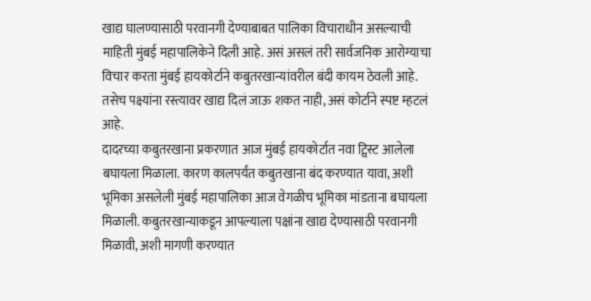खाद्य घालण्यासाठी परवानगी देण्याबाबत पालिका विचाराधीन असल्याची माहिती मुंबई महापालिकेने दिली आहे. असं असलं तरी सार्वजनिक आरोग्याचा विचार करता मुंबई हायकोर्टाने कबुतरखान्यांवरील बंदी कायम ठेवली आहे. तसेच पक्ष्यांना रस्त्यावर खाद्य दिलं जाऊ शकत नाही, असं कोर्टाने स्पष्ट म्हटलं आहे.
दादरच्या कबुतरखाना प्रकरणात आज मुंबई हायकोर्टात नवा ट्विस्ट आलेला बघायला मिळाला. कारण कालपर्यंत कबुतखाना बंद करण्यात यावा, अशी भूमिका असलेली मुंबई महापालिका आज वेगळीच भूमिका मांडताना बघायला मिळाली. कबुतरखान्याकडून आपल्याला पक्षांना खाद्य देण्यासाठी परवानगी मिळावी, अशी मागणी करण्यात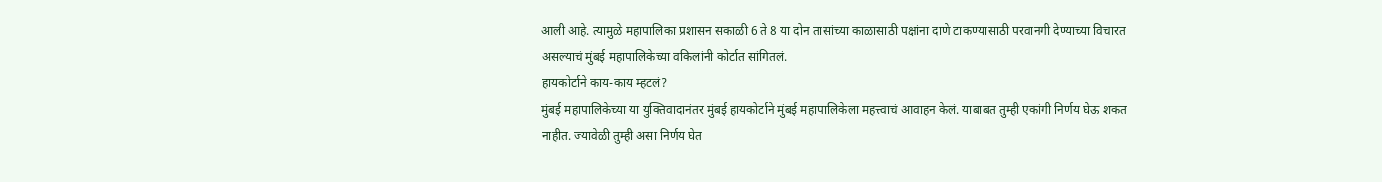आली आहे. त्यामुळे महापालिका प्रशासन सकाळी 6 ते 8 या दोन तासांच्या काळासाठी पक्षांना दाणे टाकण्यासाठी परवानगी देण्याच्या विचारत असल्याचं मुंबई महापालिकेच्या वकिलांनी कोर्टात सांगितलं.
हायकोर्टाने काय-काय म्हटलं?
मुंबई महापालिकेच्या या युक्तिवादानंतर मुंबई हायकोर्टाने मुंबई महापालिकेला महत्त्वाचं आवाहन केलं. याबाबत तुम्ही एकांगी निर्णय घेऊ शकत नाहीत. ज्यावेळी तुम्ही असा निर्णय घेत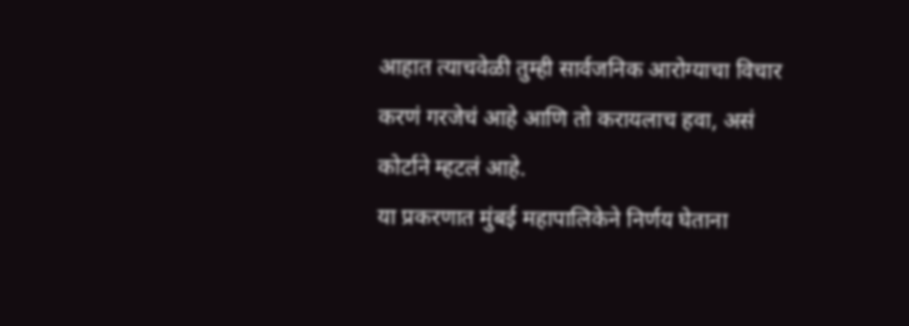आहात त्याचवेळी तुम्ही सार्वजनिक आरोग्याचा विचार करणं गरजेचं आहे आणि तो करायलाच हवा, असं कोर्टाने म्हटलं आहे.
या प्रकरणात मुंबई महापालिकेने निर्णय घेताना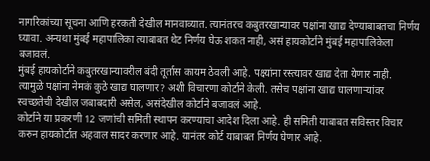नागरिकांच्या सूचना आणि हरकती देखील मानवाव्यात. त्यानंतरच कबुतरखान्यावर पक्षांना खाद्य देण्याबाबतचा निर्णय घ्यावा. अन्यथा मुंबई महापालिका त्याबाबत थेट निर्णय घेऊ शकत नाही, असं हायकोर्टाने मुंबई महापालिकेला बजावलं.
मुंबई हायकोर्टाने कबुतरखान्यावरील बंदी तूर्तास कायम ठेवली आहे. पक्ष्यांना रस्त्यावर खाद्य देता येणार नाही. त्यामुळे पक्षांना नेमकं कुठे खाद्य घालणार? अशी विचारणा कोर्टाने केली. तसेच पक्षांना खाद्य घालणाऱ्यांवर स्वच्छतेची देखील जबाबदारी असेल, असंदेखील कोर्टाने बजावलं आहे.
कोर्टाने या प्रकरणी 12 जणांची समिती स्थापन करण्याचा आदेश दिला आहे. ही समिती याबाबत सविस्तर विचार करुन हायकोर्टात अहवाल सादर करणार आहे. यानंतर कोर्ट याबाबत निर्णय घेणार आहे.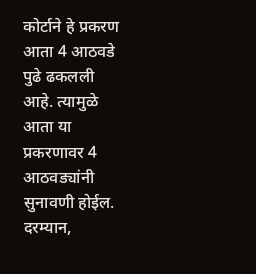कोर्टाने हे प्रकरण आता 4 आठवडे पुढे ढकलली आहे. त्यामुळे आता या प्रकरणावर 4 आठवड्यांनी सुनावणी होईल. दरम्यान,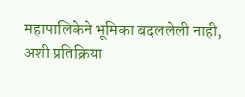महापालिकेने भूमिका बदललेली नाही, अशी प्रतिक्रिया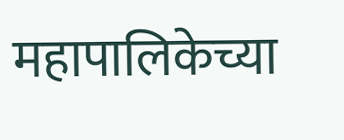महापालिकेच्या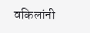वकिलांनी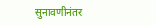सुनावणीनंतर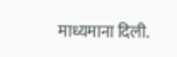माध्यमाना दिली.